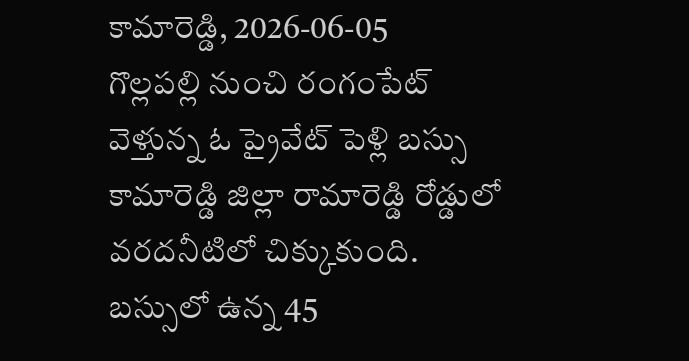కామారెడ్డి, 2026-06-05
గొల్లపల్లి నుంచి రంగంపేట్ వెళ్తున్న ఓ ప్రైవేట్ పెళ్లి బస్సు కామారెడ్డి జిల్లా రామారెడ్డి రోడ్డులో వరదనీటిలో చిక్కుకుంది. బస్సులో ఉన్న 45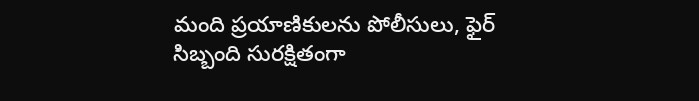మంది ప్రయాణికులను పోలీసులు, ఫైర్ సిబ్బంది సురక్షితంగా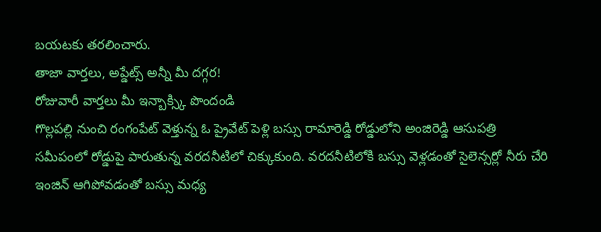బయటకు తరలించారు.
తాజా వార్తలు, అప్డేట్స్ అన్నీ మీ దగ్గర!
రోజువారీ వార్తలు మీ ఇన్బాక్స్కి పొందండి
గొల్లపల్లి నుంచి రంగంపేట్ వెళ్తున్న ఓ ప్రైవేట్ పెళ్లి బస్సు రామారెడ్డి రోడ్డులోని అంజిరెడ్డి ఆసుపత్రి సమీపంలో రోడ్డుపై పారుతున్న వరదనీటిలో చిక్కుకుంది. వరదనీటిలోకి బస్సు వెళ్లడంతో సైలెన్సర్లో నీరు చేరి ఇంజిన్ ఆగిపోవడంతో బస్సు మధ్య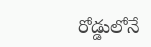రోడ్డులోనే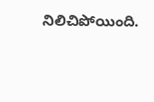నిలిచిపోయింది.